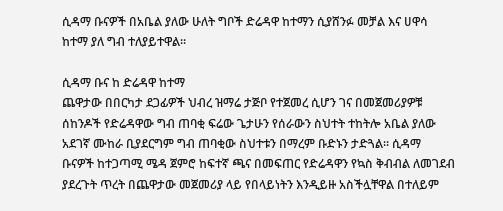ሲዳማ ቡናዎች በአቤል ያለው ሁለት ግቦች ድሬዳዋ ከተማን ሲያሸንፉ መቻል እና ሀዋሳ ከተማ ያለ ግብ ተለያይተዋል።

ሲዳማ ቡና ከ ድሬዳዋ ከተማ
ጨዋታው በበርካታ ደጋፊዎች ህብረ ዝማሬ ታጅቦ የተጀመረ ሲሆን ገና በመጀመሪያዎቹ ሰከንዶች የድሬዳዋው ግብ ጠባቂ ፍሬው ጌታሁን የሰራውን ስህተት ተከትሎ አቤል ያለው አደገኛ ሙከራ ቢያደርግም ግብ ጠባቂው ስህተቱን በማረም ቡድኑን ታድጓል። ሲዳማ ቡናዎች ከተጋጣሚ ሜዳ ጀምሮ ከፍተኛ ጫና በመፍጠር የድሬዳዋን የኳስ ቅብብል ለመገደብ ያደረጉት ጥረት በጨዋታው መጀመሪያ ላይ የበላይነትን እንዲይዙ አስችሏቸዋል በተለይም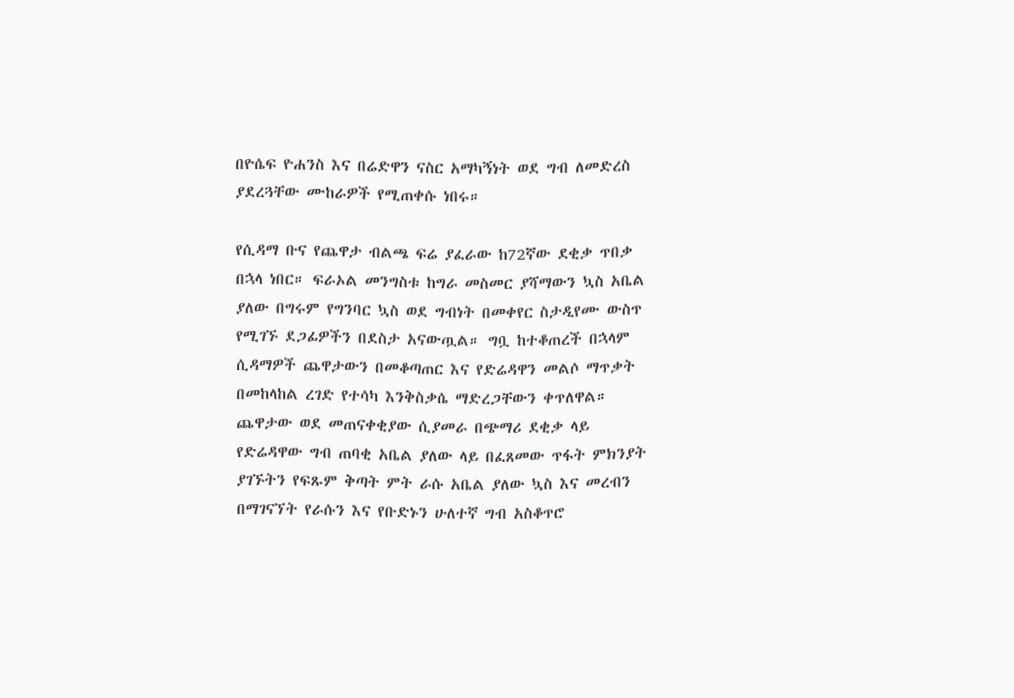በዮሴፍ ዮሐንስ እና በሬድዋን ናስር አማካኝነት ወደ ግብ ለመድረስ ያደረጓቸው ሙከራዎች የሚጠቀሱ ነበሩ።

የሲዳማ ቡና የጨዋታ ብልጫ ፍሬ ያፈራው ከ72ኛው ደቂቃ ጥበቃ በኋላ ነበር። ፍራኦል መንግስቱ ከግራ መስመር ያሻማውን ኳስ አቤል ያለው በግሩም የግንባር ኳስ ወደ ግብነት በመቀየር ስታዲየሙ ውስጥ የሚገኙ ደጋፊዎችን በደስታ አናውጧል። ግቧ ከተቆጠረች በኋላም ሲዳማዎች ጨዋታውን በመቆጣጠር እና የድሬዳዋን መልሶ ማጥቃት በመከላከል ረገድ የተሳካ እንቅስቃሴ ማድረጋቸውን ቀጥለዋል።
ጨዋታው ወደ መጠናቀቂያው ሲያመራ በጭማሪ ደቂቃ ላይ የድሬዳዋው ግብ ጠባቂ አቤል ያለው ላይ በፈጸመው ጥፋት ምክንያት ያገኙትን የፍጹም ቅጣት ምት ራሱ አቤል ያለው ኳስ እና መረብን በማገናኘት የራሱን እና የቡድኑን ሁለተኛ ግብ አስቆጥሮ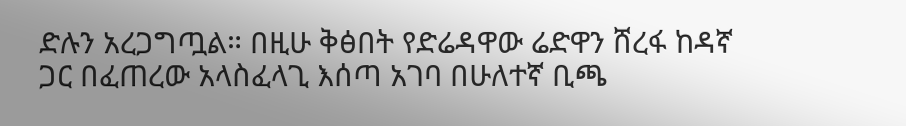ድሉን አረጋግጧል። በዚሁ ቅፅበት የድሬዳዋው ሬድዋን ሸረፋ ከዳኛ ጋር በፈጠረው አላስፈላጊ እሰጣ አገባ በሁለተኛ ቢጫ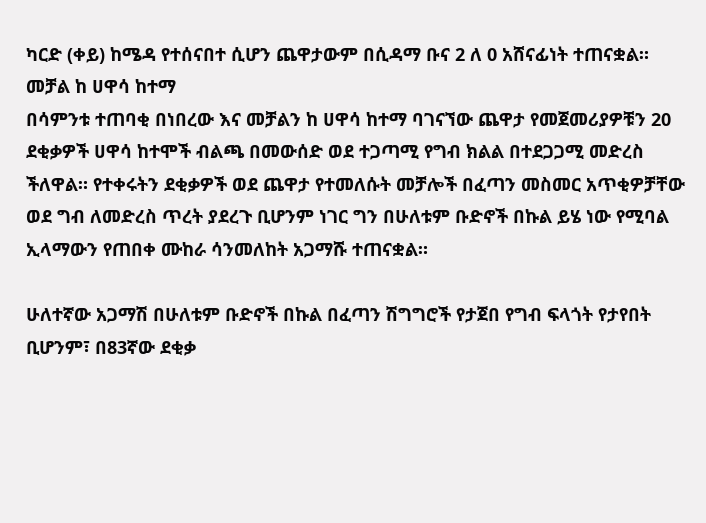ካርድ (ቀይ) ከሜዳ የተሰናበተ ሲሆን ጨዋታውም በሲዳማ ቡና 2 ለ 0 አሸናፊነት ተጠናቋል።
መቻል ከ ሀዋሳ ከተማ
በሳምንቱ ተጠባቂ በነበረው እና መቻልን ከ ሀዋሳ ከተማ ባገናኘው ጨዋታ የመጀመሪያዎቹን 20 ደቂቃዎች ሀዋሳ ከተሞች ብልጫ በመውሰድ ወደ ተጋጣሚ የግብ ክልል በተደጋጋሚ መድረስ ችለዋል። የተቀሩትን ደቂቃዎች ወደ ጨዋታ የተመለሱት መቻሎች በፈጣን መስመር አጥቂዎቻቸው ወደ ግብ ለመድረስ ጥረት ያደረጉ ቢሆንም ነገር ግን በሁለቱም ቡድኖች በኩል ይሄ ነው የሚባል ኢላማውን የጠበቀ ሙከራ ሳንመለከት አጋማሹ ተጠናቋል።

ሁለተኛው አጋማሽ በሁለቱም ቡድኖች በኩል በፈጣን ሽግግሮች የታጀበ የግብ ፍላጎት የታየበት ቢሆንም፣ በ83ኛው ደቂቃ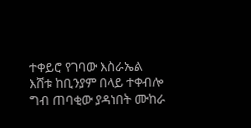ተቀይሮ የገባው እስራኤል እሸቱ ከቢንያም በላይ ተቀብሎ ግብ ጠባቂው ያዳነበት ሙከራ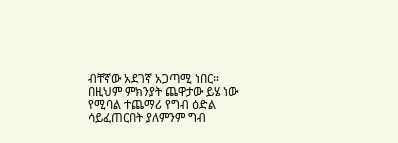ብቸኛው አደገኛ አጋጣሚ ነበር። በዚህም ምክንያት ጨዋታው ይሄ ነው የሚባል ተጨማሪ የግብ ዕድል ሳይፈጠርበት ያለምንም ግብ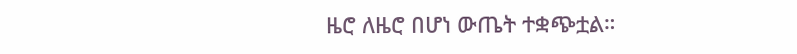ዜሮ ለዜሮ በሆነ ውጤት ተቋጭቷል።